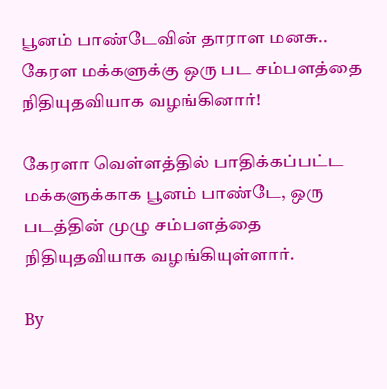பூனம் பாண்டேவின் தாராள மனசு.. கேரள மக்களுக்கு ஒரு பட சம்பளத்தை நிதியுதவியாக வழங்கினார்!

கேரளா வெள்ளத்தில் பாதிக்கப்பட்ட மக்களுக்காக பூனம் பாண்டே, ஒரு படத்தின் முழு சம்பளத்தை நிதியுதவியாக வழங்கியுள்ளார்.

By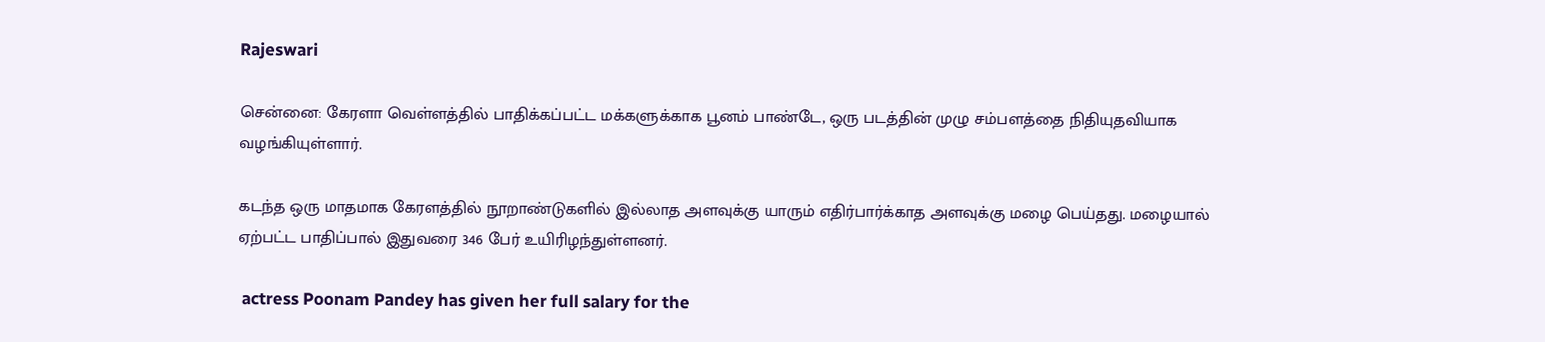Rajeswari

சென்னை: கேரளா வெள்ளத்தில் பாதிக்கப்பட்ட மக்களுக்காக பூனம் பாண்டே, ஒரு படத்தின் முழு சம்பளத்தை நிதியுதவியாக வழங்கியுள்ளார்.

கடந்த ஒரு மாதமாக கேரளத்தில் நூறாண்டுகளில் இல்லாத அளவுக்கு யாரும் எதிர்பார்க்காத அளவுக்கு மழை பெய்தது. மழையால் ஏற்பட்ட பாதிப்பால் இதுவரை 346 பேர் உயிரிழந்துள்ளனர்.

 actress Poonam Pandey has given her full salary for the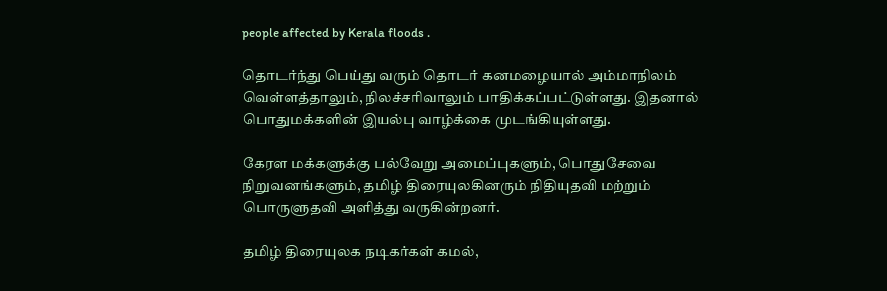people affected by Kerala floods .

தொடர்ந்து பெய்து வரும் தொடர் கனமழையால் அம்மாநிலம் வெள்ளத்தாலும், நிலச்சரிவாலும் பாதிக்கப்பட்டுள்ளது. இதனால் பொதுமக்களின் இயல்பு வாழ்க்கை முடங்கியுள்ளது.

கேரள மக்களுக்கு பல்வேறு அமைப்புகளும், பொதுசேவை நிறுவனங்களும், தமிழ் திரையுலகினரும் நிதியுதவி மற்றும் பொருளுதவி அளித்து வருகின்றனர்.

தமிழ் திரையுலக நடிகர்கள் கமல்,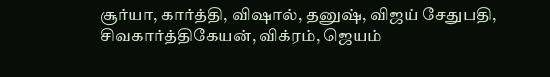சூர்யா, கார்த்தி, விஷால், தனுஷ், விஜய் சேதுபதி, சிவகார்த்திகேயன், விக்ரம், ஜெயம்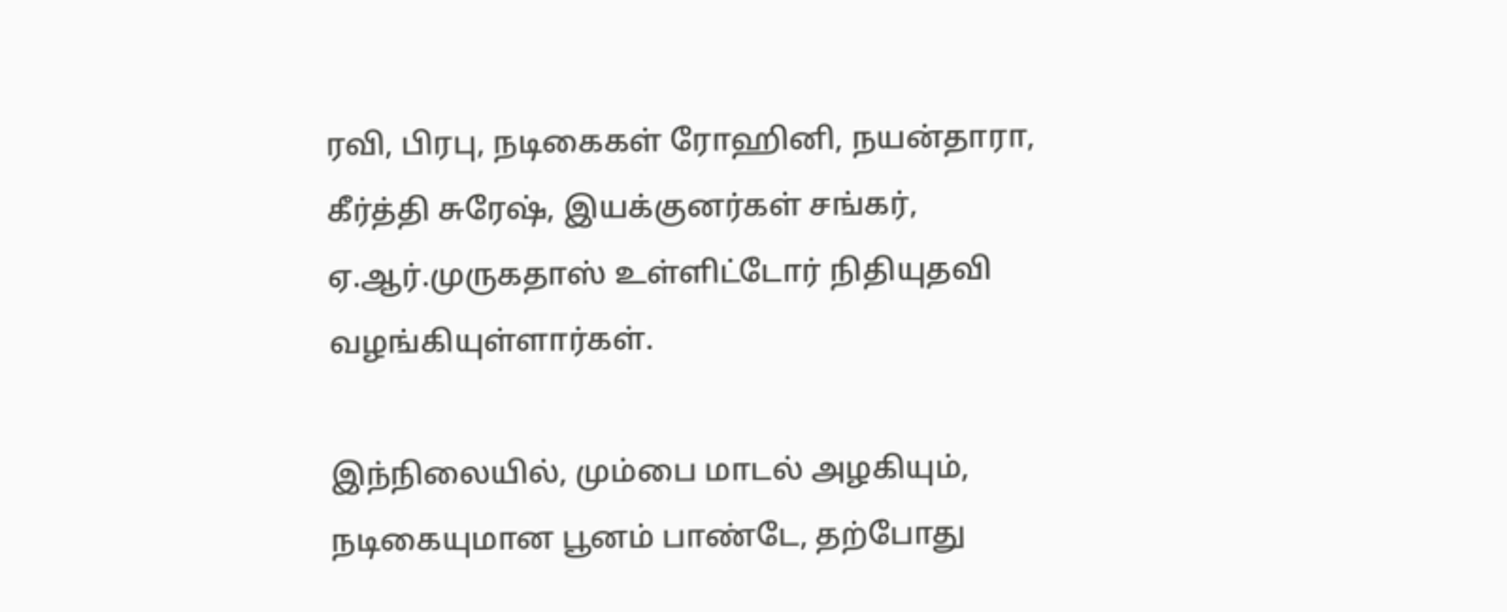ரவி, பிரபு, நடிகைகள் ரோஹினி, நயன்தாரா, கீர்த்தி சுரேஷ், இயக்குனர்கள் சங்கர், ஏ.ஆர்.முருகதாஸ் உள்ளிட்டோர் நிதியுதவி வழங்கியுள்ளார்கள்.

இந்நிலையில், மும்பை மாடல் அழகியும், நடிகையுமான பூனம் பாண்டே, தற்போது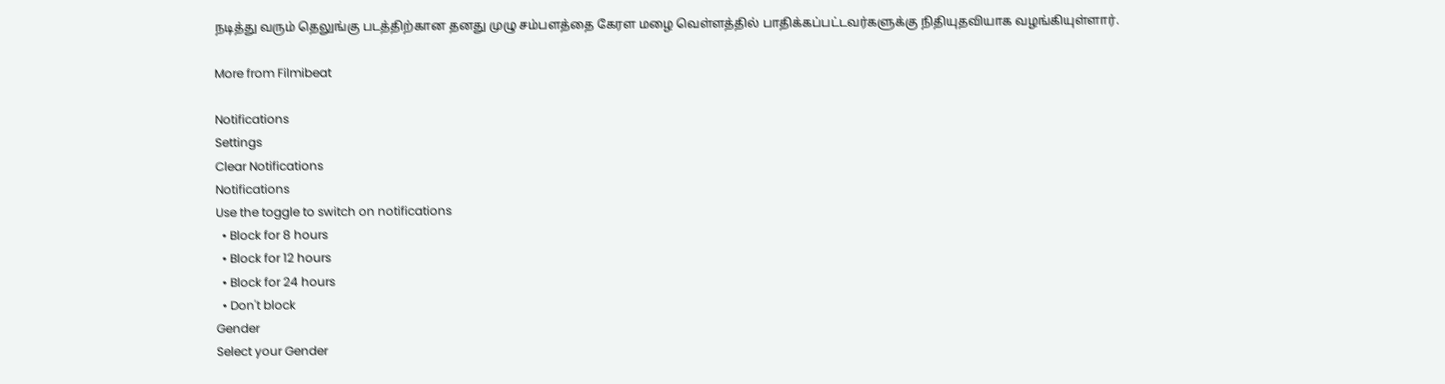நடித்து வரும் தெலுங்கு படத்திற்கான தனது முழு சம்பளத்தை கேரள மழை வெள்ளத்தில் பாதிக்கப்பட்டவர்களுக்கு நிதியுதவியாக வழங்கியுள்ளார்.

More from Filmibeat

Notifications
Settings
Clear Notifications
Notifications
Use the toggle to switch on notifications
  • Block for 8 hours
  • Block for 12 hours
  • Block for 24 hours
  • Don't block
Gender
Select your Gender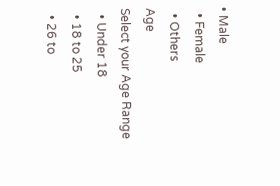• Male
  • Female
  • Others
Age
Select your Age Range
  • Under 18
  • 18 to 25
  • 26 to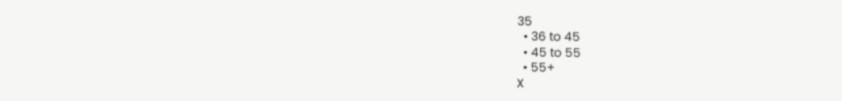35
  • 36 to 45
  • 45 to 55
  • 55+
X